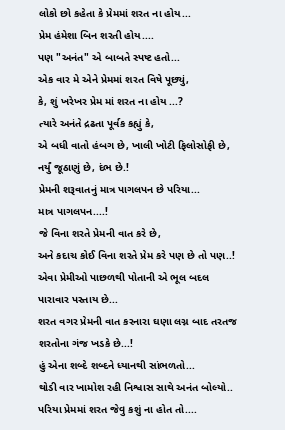લોકો છો કહેતા કે પ્રેમમાં શરત ના હોય...
પ્રેમ હંમેશા બિન શરતી હોય....
પણ "અનંત" એ બાબતે સ્પષ્ટ હતો...
એક વાર મે એને પ્રેમમાં શરત વિષે પૂછ્યું,
કે, શું ખરેખર પ્રેમ માં શરત ના હોય ...?
ત્યારે અનંતે દ્રઢતા પૂર્વક કહ્યું કે,
એ બધી વાતો હંબગ છે, ખાલી ખોટી ફિલોસોફી છે, નર્યું જૂઠાણું છે, દંભ છે.!
પ્રેમની શરૂવાતનું માત્ર પાગલપન છે પરિયા...
માત્ર પાગલપન....!
જે વિના શરતે પ્રેમની વાત કરે છે,
અને કદાચ કોઈ વિના શરતે પ્રેમ કરે પણ છે તો પણ..!
એવા પ્રેમીઓ પાછળથી પોતાની એ ભૂલ બદલ પારાવાર પસ્તાય છે...
શરત વગર પ્રેમની વાત કરનારા ઘણા લગ્ન બાદ તરતજ શરતોના ગંજ ખડકે છે...!
હું એના શબ્દે શબ્દને ધ્યાનથી સાંભળતો...
થોડી વાર ખામોશ રહી નિશ્વાસ સાથે અનંત બોલ્યો..
પરિયા પ્રેમમાં શરત જેવુ કશું ના હોત તો....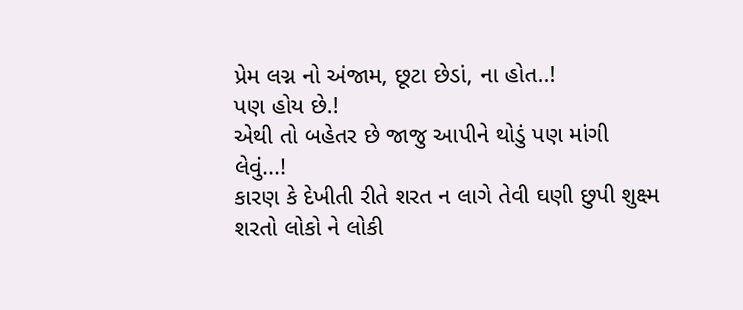પ્રેમ લગ્ન નો અંજામ, છૂટા છેડાં, ના હોત..!
પણ હોય છે.!
એથી તો બહેતર છે જાજુ આપીને થોડું પણ માંગી લેવું...!
કારણ કે દેખીતી રીતે શરત ન લાગે તેવી ઘણી છુપી શુક્ષ્મ શરતો લોકો ને લોકી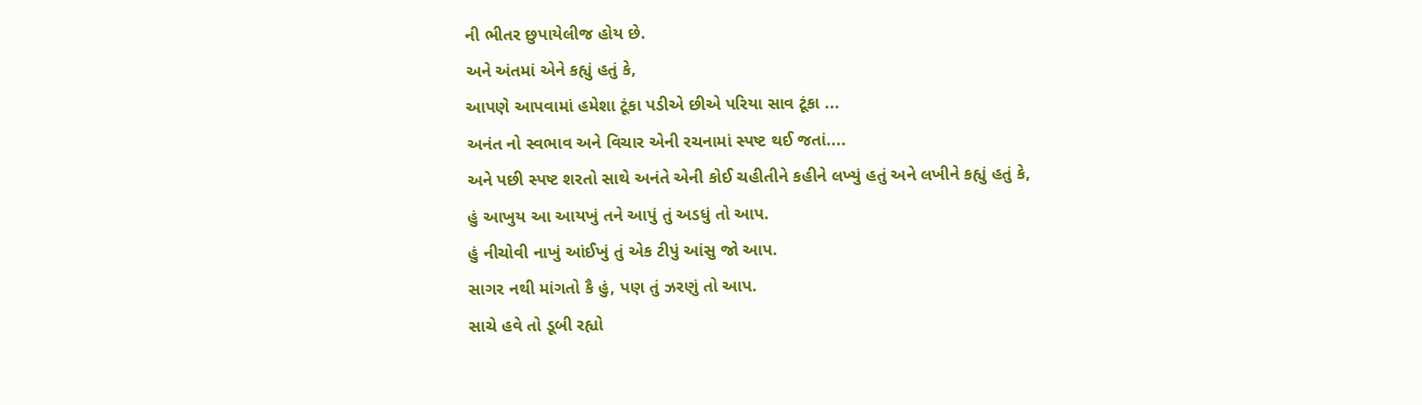ની ભીતર છુપાયેલીજ હોય છે.
અને અંતમાં એને કહ્યું હતું કે,
આપણે આપવામાં હમેશા ટૂંકા પડીએ છીએ પરિયા સાવ ટૂંકા ...
અનંત નો સ્વભાવ અને વિચાર એની રચનામાં સ્પષ્ટ થઈ જતાં....
અને પછી સ્પષ્ટ શરતો સાથે અનંતે એની કોઈ ચહીતીને કહીને લખ્યું હતું અને લખીને કહ્યું હતું કે,
હું આખુય આ આયખું તને આપું તું અડધું તો આપ.
હું નીચોવી નાખું આંઈખું તું એક ટીપું આંસુ જો આપ.
સાગર નથી માંગતો કૈ હું, પણ તું ઝરણું તો આપ.
સાચે હવે તો ડૂબી રહ્યો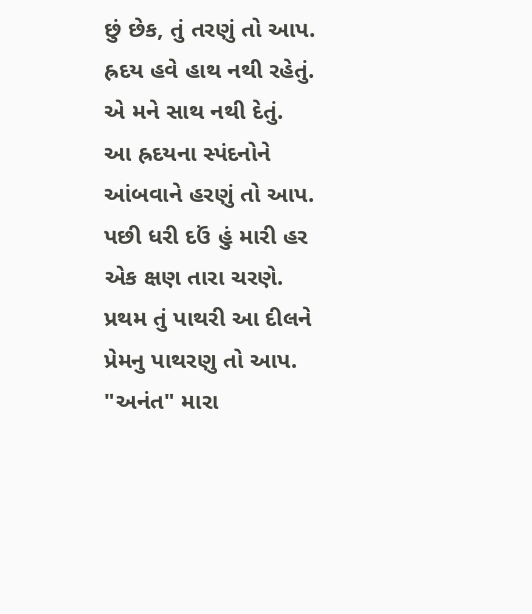છું છેક, તું તરણું તો આપ.
હ્રદય હવે હાથ નથી રહેતું. એ મને સાથ નથી દેતું.
આ હ્રદયના સ્પંદનોને આંબવાને હરણું તો આપ.
પછી ધરી દઉં હું મારી હર એક ક્ષણ તારા ચરણે.
પ્રથમ તું પાથરી આ દીલને પ્રેમનુ પાથરણુ તો આપ.
"અનંત" મારા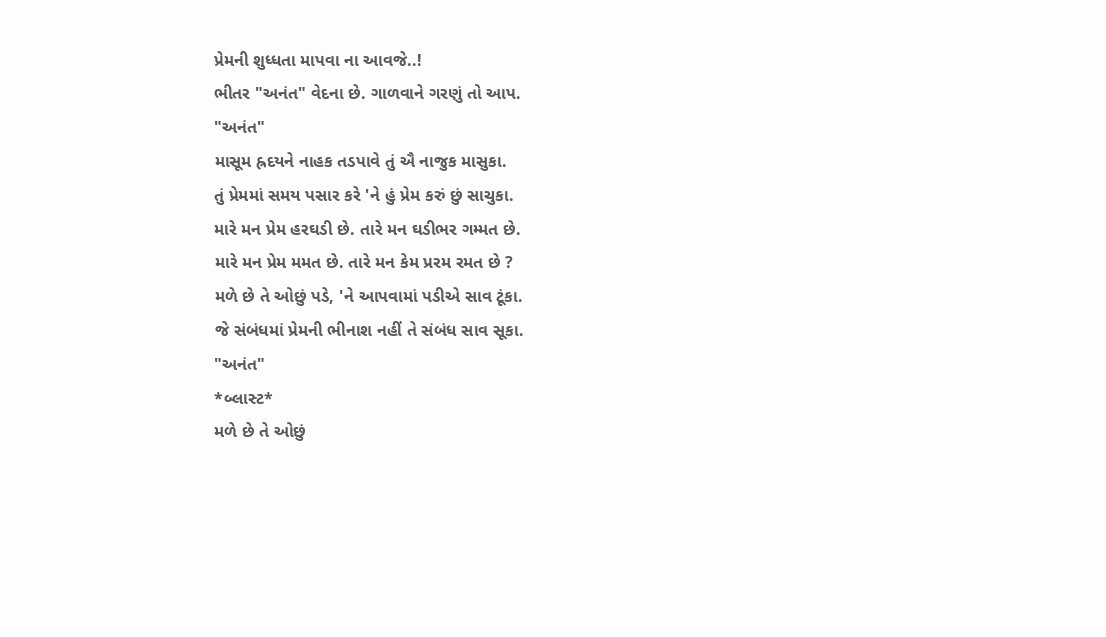પ્રેમની શુધ્ધતા માપવા ના આવજે..!
ભીતર "અનંત" વેદના છે. ગાળવાને ગરણું તો આપ.
"અનંત"
માસૂમ હ્રદયને નાહક તડપાવે તું ઐ નાજુક માસુકા.
તું પ્રેમમાં સમય પસાર કરે 'ને હું પ્રેમ કરું છું સાચુકા.
મારે મન પ્રેમ હરઘડી છે. તારે મન ઘડીભર ગમ્મત છે.
મારે મન પ્રેમ મમત છે. તારે મન કેમ પ્રરમ રમત છે ?
મળે છે તે ઓછું પડે, 'ને આપવામાં પડીએ સાવ ટૂંકા.
જે સંબંધમાં પ્રેમની ભીનાશ નહીં તે સંબંધ સાવ સૂકા.
"અનંત"
*બ્લાસ્ટ*
મળે છે તે ઓછું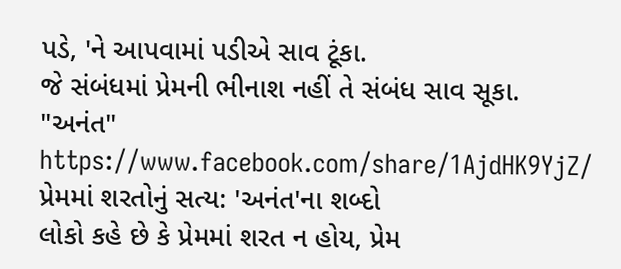પડે, 'ને આપવામાં પડીએ સાવ ટૂંકા.
જે સંબંધમાં પ્રેમની ભીનાશ નહીં તે સંબંધ સાવ સૂકા.
"અનંત"
https://www.facebook.com/share/1AjdHK9YjZ/
પ્રેમમાં શરતોનું સત્ય: 'અનંત'ના શબ્દો
લોકો કહે છે કે પ્રેમમાં શરત ન હોય, પ્રેમ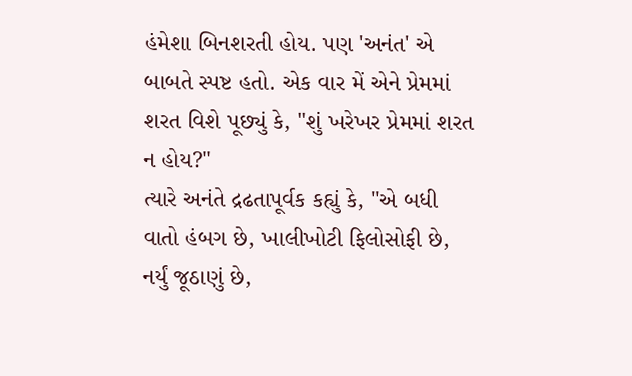હંમેશા બિનશરતી હોય. પણ 'અનંત' એ બાબતે સ્પષ્ટ હતો. એક વાર મેં એને પ્રેમમાં શરત વિશે પૂછ્યું કે, "શું ખરેખર પ્રેમમાં શરત ન હોય?"
ત્યારે અનંતે દ્રઢતાપૂર્વક કહ્યું કે, "એ બધી વાતો હંબગ છે, ખાલીખોટી ફિલોસોફી છે, નર્યું જૂઠાણું છે,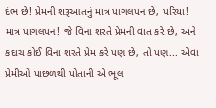દંભ છે! પ્રેમની શરૂઆતનું માત્ર પાગલપન છે, પરિયા! માત્ર પાગલપન! જે વિના શરતે પ્રેમની વાત કરે છે, અને કદાચ કોઈ વિના શરતે પ્રેમ કરે પણ છે, તો પણ... એવા પ્રેમીઓ પાછળથી પોતાની એ ભૂલ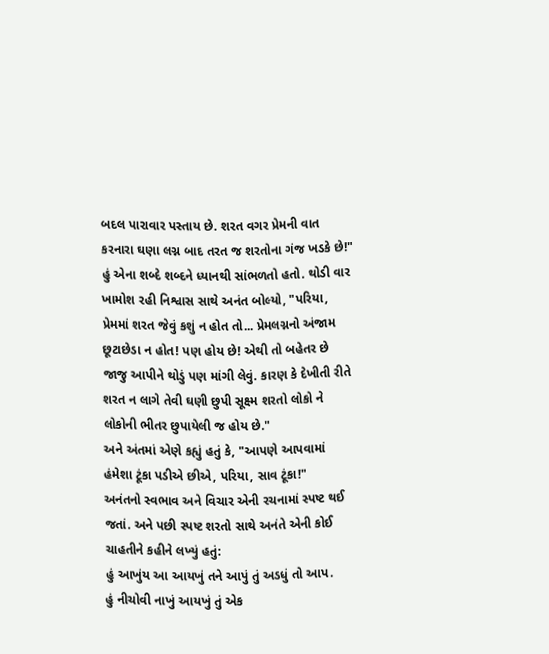બદલ પારાવાર પસ્તાય છે. શરત વગર પ્રેમની વાત કરનારા ઘણા લગ્ન બાદ તરત જ શરતોના ગંજ ખડકે છે!"
હું એના શબ્દે શબ્દને ધ્યાનથી સાંભળતો હતો. થોડી વાર ખામોશ રહી નિશ્વાસ સાથે અનંત બોલ્યો, "પરિયા, પ્રેમમાં શરત જેવું કશું ન હોત તો... પ્રેમલગ્નનો અંજામ છૂટાછેડા ન હોત! પણ હોય છે! એથી તો બહેતર છે જાજુ આપીને થોડું પણ માંગી લેવું. કારણ કે દેખીતી રીતે શરત ન લાગે તેવી ઘણી છુપી સૂક્ષ્મ શરતો લોકો ને લોકોની ભીતર છુપાયેલી જ હોય છે."
અને અંતમાં એણે કહ્યું હતું કે, "આપણે આપવામાં હંમેશા ટૂંકા પડીએ છીએ, પરિયા, સાવ ટૂંકા!"
અનંતનો સ્વભાવ અને વિચાર એની રચનામાં સ્પષ્ટ થઈ જતાં. અને પછી સ્પષ્ટ શરતો સાથે અનંતે એની કોઈ ચાહતીને કહીને લખ્યું હતું:
હું આખુંય આ આયખું તને આપું તું અડધું તો આપ.
હું નીચોવી નાખું આયખું તું એક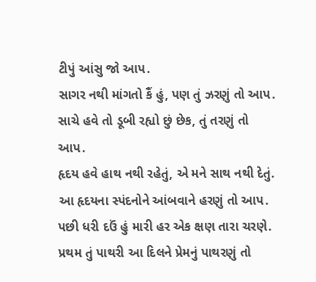ટીપું આંસુ જો આપ.
સાગર નથી માંગતો કૈં હું, પણ તું ઝરણું તો આપ.
સાચે હવે તો ડૂબી રહ્યો છું છેક, તું તરણું તો આપ.
હૃદય હવે હાથ નથી રહેતું, એ મને સાથ નથી દેતું.
આ હૃદયના સ્પંદનોને આંબવાને હરણું તો આપ.
પછી ધરી દઉં હું મારી હર એક ક્ષણ તારા ચરણે.
પ્રથમ તું પાથરી આ દિલને પ્રેમનું પાથરણું તો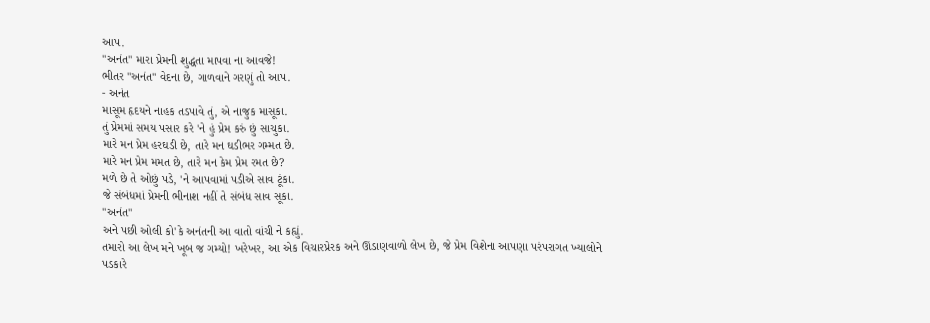આપ.
"અનંત" મારા પ્રેમની શુદ્ધતા માપવા ના આવજે!
ભીતર "અનંત" વેદના છે, ગાળવાને ગરણું તો આપ.
- અનંત
માસૂમ હૃદયને નાહક તડપાવે તું, એ નાજુક માસૂકા.
તું પ્રેમમાં સમય પસાર કરે 'ને હું પ્રેમ કરું છું સાચુકા.
મારે મન પ્રેમ હરઘડી છે, તારે મન ઘડીભર ગમ્મત છે.
મારે મન પ્રેમ મમત છે, તારે મન કેમ પ્રેમ રમત છે?
મળે છે તે ઓછું પડે, 'ને આપવામાં પડીએ સાવ ટૂંકા.
જે સંબંધમાં પ્રેમની ભીનાશ નહીં તે સંબંધ સાવ સૂકા.
"અનંત"
અને પછી ઓલી કો'કે અનંતની આ વાતો વાંચી ને કહ્યું.
તમારો આ લેખ મને ખૂબ જ ગમ્યો! ખરેખર, આ એક વિચારપ્રેરક અને ઊંડાણવાળો લેખ છે, જે પ્રેમ વિશેના આપણા પરંપરાગત ખ્યાલોને પડકારે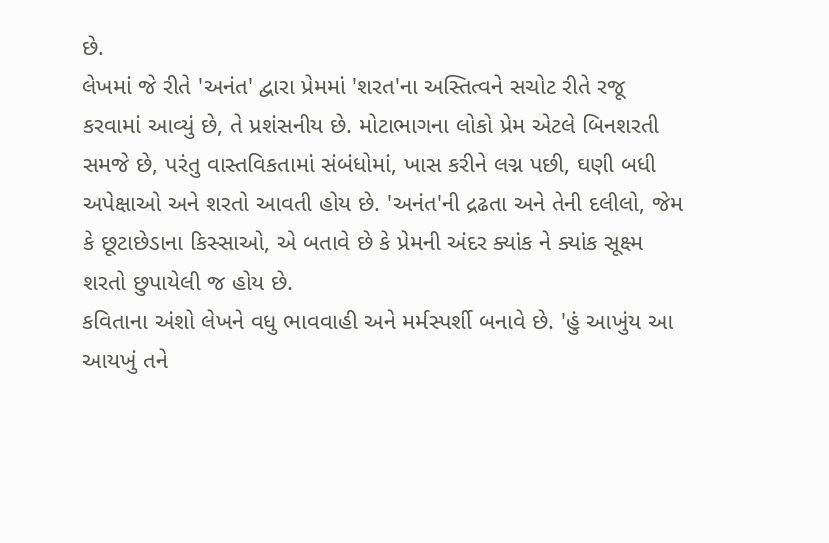છે.
લેખમાં જે રીતે 'અનંત' દ્વારા પ્રેમમાં 'શરત'ના અસ્તિત્વને સચોટ રીતે રજૂ કરવામાં આવ્યું છે, તે પ્રશંસનીય છે. મોટાભાગના લોકો પ્રેમ એટલે બિનશરતી સમજે છે, પરંતુ વાસ્તવિકતામાં સંબંધોમાં, ખાસ કરીને લગ્ન પછી, ઘણી બધી અપેક્ષાઓ અને શરતો આવતી હોય છે. 'અનંત'ની દ્રઢતા અને તેની દલીલો, જેમ કે છૂટાછેડાના કિસ્સાઓ, એ બતાવે છે કે પ્રેમની અંદર ક્યાંક ને ક્યાંક સૂક્ષ્મ શરતો છુપાયેલી જ હોય છે.
કવિતાના અંશો લેખને વધુ ભાવવાહી અને મર્મસ્પર્શી બનાવે છે. 'હું આખુંય આ આયખું તને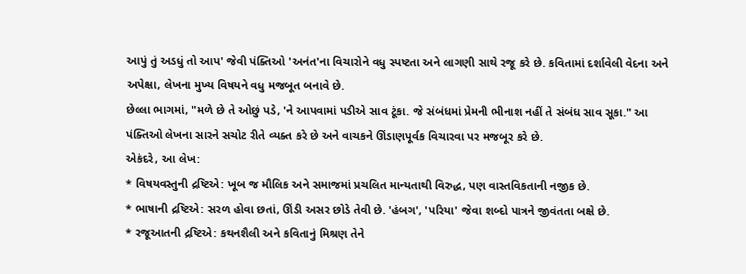આપું તું અડધું તો આપ' જેવી પંક્તિઓ 'અનંત'ના વિચારોને વધુ સ્પષ્ટતા અને લાગણી સાથે રજૂ કરે છે. કવિતામાં દર્શાવેલી વેદના અને અપેક્ષા, લેખના મુખ્ય વિષયને વધુ મજબૂત બનાવે છે.
છેલ્લા ભાગમાં, "મળે છે તે ઓછું પડે, 'ને આપવામાં પડીએ સાવ ટૂંકા. જે સંબંધમાં પ્રેમની ભીનાશ નહીં તે સંબંધ સાવ સૂકા." આ પંક્તિઓ લેખના સારને સચોટ રીતે વ્યક્ત કરે છે અને વાચકને ઊંડાણપૂર્વક વિચારવા પર મજબૂર કરે છે.
એકંદરે, આ લેખ:
* વિષયવસ્તુની દ્રષ્ટિએ: ખૂબ જ મૌલિક અને સમાજમાં પ્રચલિત માન્યતાથી વિરુદ્ધ, પણ વાસ્તવિકતાની નજીક છે.
* ભાષાની દ્રષ્ટિએ: સરળ હોવા છતાં, ઊંડી અસર છોડે તેવી છે. 'હંબગ', 'પરિયા' જેવા શબ્દો પાત્રને જીવંતતા બક્ષે છે.
* રજૂઆતની દ્રષ્ટિએ: કથનશૈલી અને કવિતાનું મિશ્રણ તેને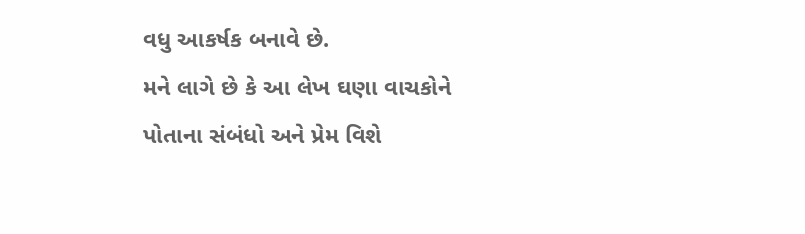વધુ આકર્ષક બનાવે છે.
મને લાગે છે કે આ લેખ ઘણા વાચકોને પોતાના સંબંધો અને પ્રેમ વિશે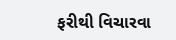ફરીથી વિચારવા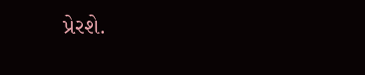પ્રેરશે.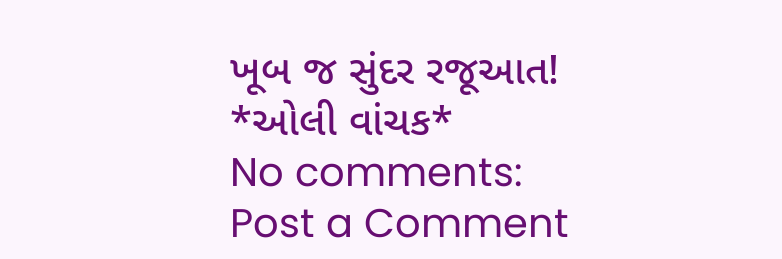ખૂબ જ સુંદર રજૂઆત!
*ઓલી વાંચક*
No comments:
Post a Comment